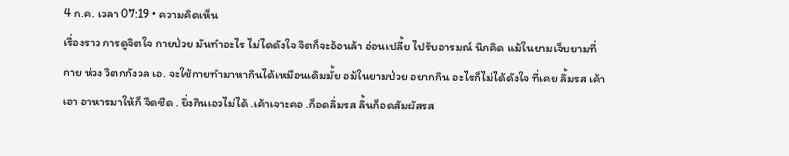4 ก.ค. เวลา 07:19 • ความคิดเห็น
เรื่องราว การดูจิตใจ กายป่วย มันทำอะไร ไม่ไดดังใจ จิตก็จะอ้อนล้า อ่อนเปลี้ย ไปรับอารมณ์ นึกคิด แม้ในยามเจ็บยามที่กาย ห่วง วิตกกังวล เอ. จะใช้กายทำมาหากินได้เหมือนเดิมมั้ย อม้ในยามป่วย อยากกิน อะไรก็ไม่ได้ดังใจ ที่เคย ลิ้มรส เค้าเอา อาหารมาให้ก็ จืดชืด . ยิ่งกินเอวไม่ได้ .เค้าเจาะคอ .ก็อดลิ่มรส ลิ้นก็อดสัมผัสรส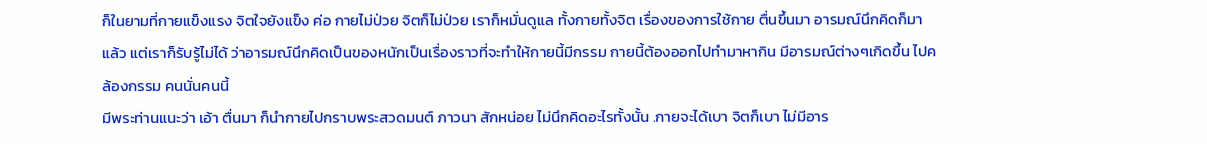ก็ในยามที่กายแข็งแรง จิตใจยังแข็ง ค่อ กายไม่ป่วย จิตก็ไม่ป่วย เราก็หมั่นดูแล ทั้งกายทั้งจิต เรื่องของการใช้กาย ตื่นขึ้นมา อารมณ์นึกคิดก็มาแล้ว แต่เราก็รับรู้ไม่ได้ ว่าอารมณ์นึกคิดเป็นของหนักเป็นเรื่องราวที่จะทำให้กายนี้มีกรรม กายนี้ต้องออกไปทำมาหากิน มีอารมณ์ต่างๆเกิดขึ้น ไปคล้องกรรม คนนั่นคนนี้
มีพระท่านแนะว่า เอ้า ตื่นมา ก็นำกายไปกราบพระสวดมนต์ ภาวนา สักหน่อย ไม่นึกคิดอะไรทั้งนั้น .กายจะได้เบา จิตก็เบา ไม่มีอาร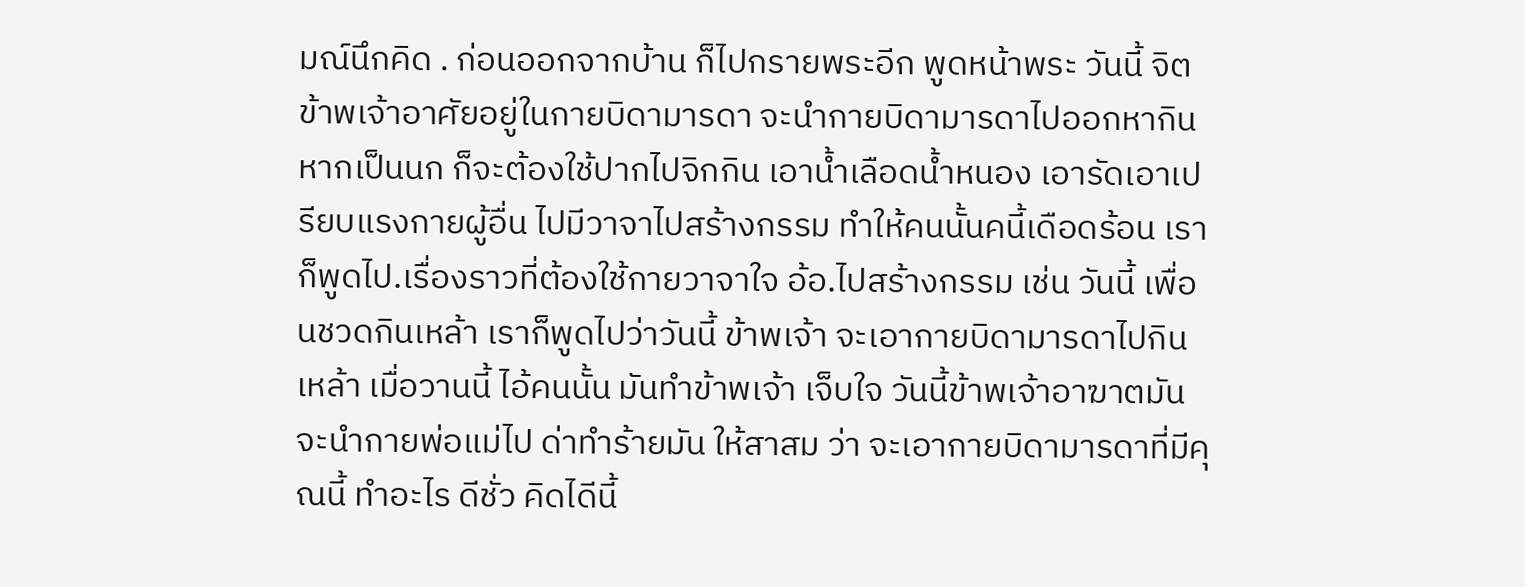มณ์นึกคิด . ก่อนออกจากบ้าน ก็ไปกรายพระอีก พูดหน้าพระ วันนี้ จิตข้าพเจ้าอาศัยอยู่ในกายบิดามารดา จะนำกายบิดามารดาไปออกหากิน
หากเป็นนก ก็จะต้องใช้ปากไปจิกกิน เอาน้ำเลือดน้ำหนอง เอารัดเอาเปรียบแรงกายผู้อื่น ไปมีวาจาไปสร้างกรรม ทำให้คนนั้นคนี้เดือดร้อน เราก็พูดไป.เรื่องราวที่ต้องใช้กายวาจาใจ อ้อ.ไปสร้างกรรม เช่น วันนี้ เพื่อนชวดกินเหล้า เราก็พูดไปว่าวันนี้ ข้าพเจ้า จะเอากายบิดามารดาไปกินเหล้า เมื่อวานนี้ ไอ้คนนั้น มันทำข้าพเจ้า เจ็บใจ วันนี้ข้าพเจ้าอาฆาตมัน จะนำกายพ่อแม่ไป ด่าทำร้ายมัน ให้สาสม ว่า จะเอากายบิดามารดาที่มีคุณนี้ ทำอะไร ดีชั่ว คิดไดีนี้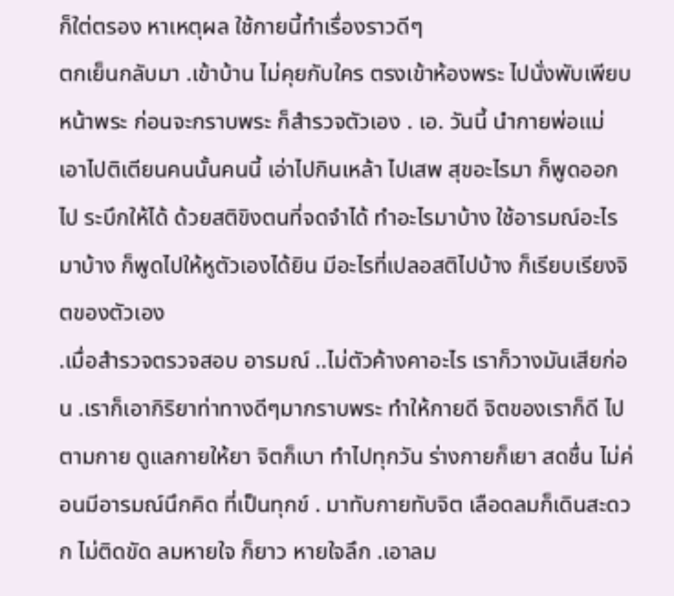ก็ใต่ตรอง หาเหตุผล ใช้กายนี้ทำเรื่องราวดีๆ
ตกเย็นกลับมา .เข้าบ้าน ไม่คุยกับใคร ตรงเข้าห้องพระ ไปนั่งพับเพียบ หน้าพระ ก่อนจะกราบพระ ก็สำรวจตัวเอง . เอ. วันนี้ นำกายพ่อแม่ เอาไปติเตียนคนนั้นคนนี้ เอ่าไปกินเหล้า ไปเสพ สุขอะไรมา ก็พูดออกไป ระบึกให้ได้ ด้วยสติขิงตนที่จดจำได้ ทำอะไรมาบ้าง ใช้อารมณ์อะไรมาบ้าง ก็พูดไปให้หูตัวเองได้ยิน มีอะไรที่เปลอสติไปบ้าง ก็เรียบเรียงจิตของตัวเอง
.เมื่อสำรวจตรวจสอบ อารมณ์ ..ไม่ตัวค้างคาอะไร เราก็วางมันเสียก่อน .เราก็เอากิริยาท่าทางดีๆมากราบพระ ทำให้กายดี จิตของเราก็ดี ไปตามกาย ดูแลกายให้ยา จิตก็เบา ทำไปทุกวัน ร่างกายก็เยา สดชื่น ไม่ค่อนมีอารมณ์นึกคิด ที่เป็นทุกข์ . มาทับกายทับจิต เลือดลมก็เดินสะดวก ไม่ติดขัด ลมหายใจ ก็ยาว หายใจลึก .เอาลม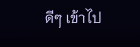ดีๆ เข้าไป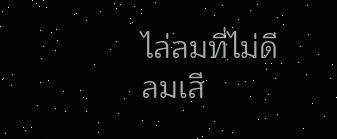ไล่ลมที่ไม่ดีลมเสี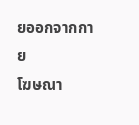ยออกจากกาย
โฆษณา